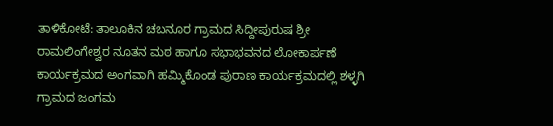ತಾಳಿಕೋಟೆ: ತಾಲೂಕಿನ ಚಬನೂರ ಗ್ರಾಮದ ಸಿದ್ದೀಪುರುಷ ಶ್ರೀ ರಾಮಲಿಂಗೇಶ್ವರ ನೂತನ ಮಠ ಹಾಗೂ ಸಭಾಭವನದ ಲೋಕಾರ್ಪಣೆ ಕಾರ್ಯಕ್ರಮದ ಅಂಗವಾಗಿ ಹಮ್ಮಿಕೊಂಡ ಪುರಾಣ ಕಾರ್ಯಕ್ರಮದಲ್ಲಿ ಶಳ್ಳಗಿ ಗ್ರಾಮದ ಜಂಗಮ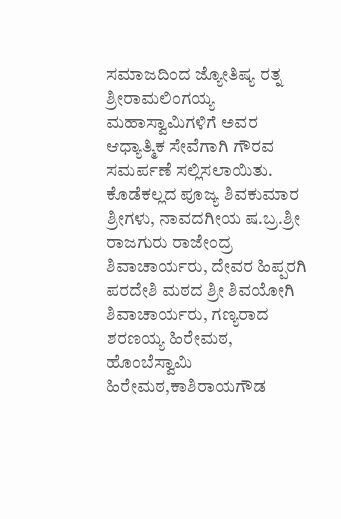ಸಮಾಜದಿಂದ ಜ್ಯೋತಿಷ್ಯ ರತ್ನ ಶ್ರೀರಾಮಲಿಂಗಯ್ಯ ಮಹಾಸ್ವಾಮಿಗಳಿಗೆ ಅವರ ಆಧ್ಯಾತ್ಮಿಕ ಸೇವೆಗಾಗಿ ಗೌರವ ಸಮರ್ಪಣೆ ಸಲ್ಲಿಸಲಾಯಿತು. ಕೊಡೆಕಲ್ಲದ ಪೂಜ್ಯ ಶಿವಕುಮಾರ ಶ್ರೀಗಳು, ನಾವದಗೀಯ ಷ.ಬ್ರ.ಶ್ರೀ ರಾಜಗುರು ರಾಜೇಂದ್ರ ಶಿವಾಚಾರ್ಯರು, ದೇವರ ಹಿಪ್ಪರಗಿ ಪರದೇಶಿ ಮಠದ ಶ್ರೀ ಶಿವಯೋಗಿ ಶಿವಾಚಾರ್ಯರು, ಗಣ್ಯರಾದ ಶರಣಯ್ಯ ಹಿರೇಮಠ, ಹೊಂಬೆಸ್ವಾಮಿ ಹಿರೇಮಠ,ಕಾಶಿರಾಯಗೌಡ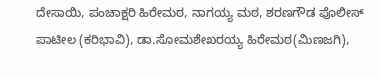ದೇಸಾಯಿ, ಪಂಚಾಕ್ಷರಿ ಹಿರೇಮಠ, ನಾಗಯ್ಯ ಮಠ, ಶರಣಗೌಡ ಪೊಲೀಸ್ ಪಾಟೀಲ (ಕರಿಭಾವಿ), ಡಾ.ಸೋಮಶೇಖರಯ್ಯ ಹಿರೇಮಠ(ಮಿಣಜಗಿ),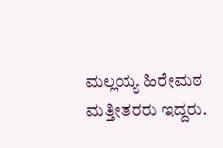ಮಲ್ಲಯ್ಯ ಹಿರೇಮಠ ಮತ್ತೀತರರು ಇದ್ದರು.